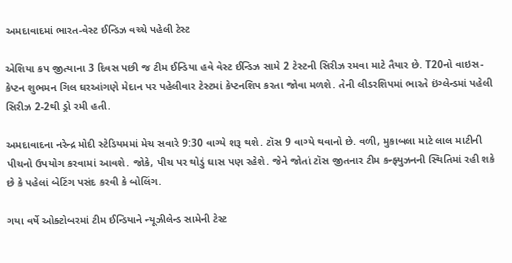અમદાવાદમાં ભારત-વેસ્ટ ઈન્ડિઝ વચ્ચે પહેલી ટેસ્ટ

એશિયા કપ જીત્યાના 3 દિવસ પછી જ ટીમ ઈન્ડિયા હવે વેસ્ટ ઈન્ડિઝ સામે 2 ટેસ્ટની સિરીઝ રમવા માટે તૈયાર છે. T20નો વાઇસ-કેપ્ટન શુભમન ગિલ ઘરઆંગણે મેદાન પર પહેલીવાર ટેસ્ટમાં કેપ્ટનશિપ કરતા જોવા મળશે. તેની લીડરશિપમાં ભારતે ઇંગ્લેન્ડમાં પહેલી સિરીઝ 2-2થી ડ્રો રમી હતી.

અમદાવાદના નરેન્દ્ર મોદી સ્ટેડિયમમાં મેચ સવારે 9:30 વાગ્યે શરૂ થશે. ટૉસ 9 વાગ્યે થવાનો છે. વળી, મુકાબલા માટે લાલ માટીની પીચનો ઉપયોગ કરવામાં આવશે. જોકે, પીચ પર થોડું ઘાસ પણ રહેશે. જેને જોતાં ટૉસ જીતનાર ટીમ કન્ફ્યુઝનની સ્થિતિમાં રહી શકે છે કે પહેલાં બેટિંગ પસંદ કરવી કે બોલિંગ.

ગયા વર્ષે ઓક્ટોબરમાં ટીમ ઈન્ડિયાને ન્યૂઝીલેન્ડ સામેની ટેસ્ટ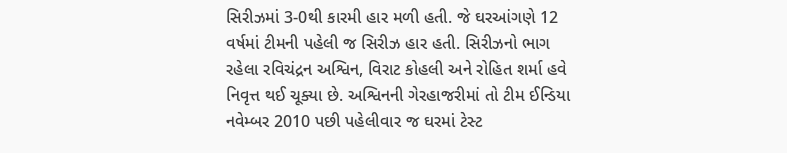સિરીઝમાં 3-0થી કારમી હાર મળી હતી. જે ઘરઆંગણે 12 વર્ષમાં ટીમની પહેલી જ સિરીઝ હાર હતી. સિરીઝનો ભાગ રહેલા રવિચંદ્રન અશ્વિન, વિરાટ કોહલી અને રોહિત શર્મા હવે નિવૃત્ત થઈ ચૂક્યા છે. અશ્વિનની ગેરહાજરીમાં તો ટીમ ઈન્ડિયા નવેમ્બર 2010 પછી પહેલીવાર જ ઘરમાં ટેસ્ટ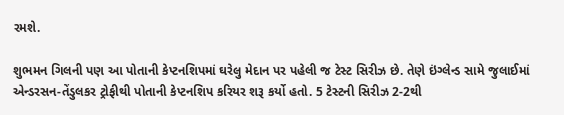રમશે.

શુભમન ગિલની પણ આ પોતાની કેપ્ટનશિપમાં ઘરેલુ મેદાન પર પહેલી જ ટેસ્ટ સિરીઝ છે. તેણે ઇંગ્લેન્ડ સામે જુલાઈમાં એન્ડરસન-તેંડુલકર ટ્રોફીથી પોતાની કેપ્ટનશિપ કરિયર શરૂ કર્યો હતો. 5 ટેસ્ટની સિરીઝ 2-2થી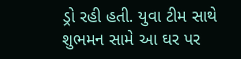ડ્રો રહી હતી. યુવા ટીમ સાથે શુભમન સામે આ ઘર પર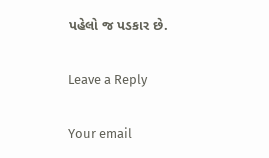પહેલો જ પડકાર છે.

Leave a Reply

Your email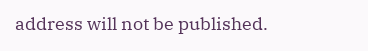address will not be published.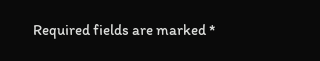Required fields are marked *